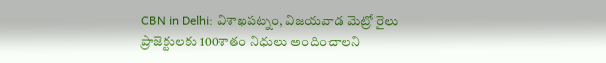CBN in Delhi: విశాఖపట్నం, విజయవాడ మెట్రో రైలు ప్రాజెక్టులకు 100శాతం నిధులు అందించాలని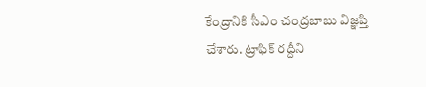కేంద్రానికి సీఎం చంద్రబాబు విజ్ఞప్తి చేశారు. ట్రాఫిక్ రద్దీని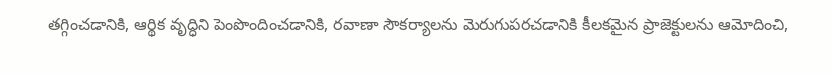తగ్గించడానికి, ఆర్థిక వృద్ధిని పెంపొందించడానికి, రవాణా సౌకర్యాలను మెరుగుపరచడానికి కీలకమైన ప్రాజెక్టులను ఆమోదించి,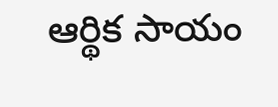ఆర్థిక సాయం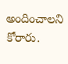అందించాలని కోరారు.